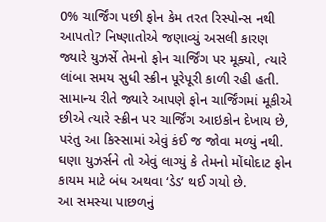0% ચાર્જિંગ પછી ફોન કેમ તરત રિસ્પોન્સ નથી આપતો? નિષ્ણાતોએ જણાવ્યું અસલી કારણ
જ્યારે યુઝર્સે તેમનો ફોન ચાર્જિંગ પર મૂક્યો, ત્યારે લાંબા સમય સુધી સ્ક્રીન પૂરેપૂરી કાળી રહી હતી. સામાન્ય રીતે જ્યારે આપણે ફોન ચાર્જિંગમાં મૂકીએ છીએ ત્યારે સ્ક્રીન પર ચાર્જિંગ આઇકોન દેખાય છે, પરંતુ આ કિસ્સામાં એવું કંઈ જ જોવા મળ્યું નથી. ઘણા યુઝર્સને તો એવું લાગ્યું કે તેમનો મોંઘોદાટ ફોન કાયમ માટે બંધ અથવા ‘ડેડ’ થઈ ગયો છે.
આ સમસ્યા પાછળનું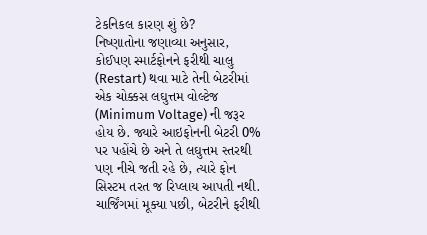ટેકનિકલ કારણ શું છે?
નિષ્ણાતોના જણાવ્યા અનુસાર, કોઈપણ સ્માર્ટફોનને ફરીથી ચાલુ (Restart) થવા માટે તેની બેટરીમાં એક ચોક્કસ લઘુત્તમ વોલ્ટેજ (Minimum Voltage) ની જરૂર હોય છે. જ્યારે આઇફોનની બેટરી 0% પર પહોંચે છે અને તે લઘુત્તમ સ્તરથી પણ નીચે જતી રહે છે, ત્યારે ફોન સિસ્ટમ તરત જ રિપ્લાય આપતી નથી. ચાર્જિંગમાં મૂક્યા પછી, બેટરીને ફરીથી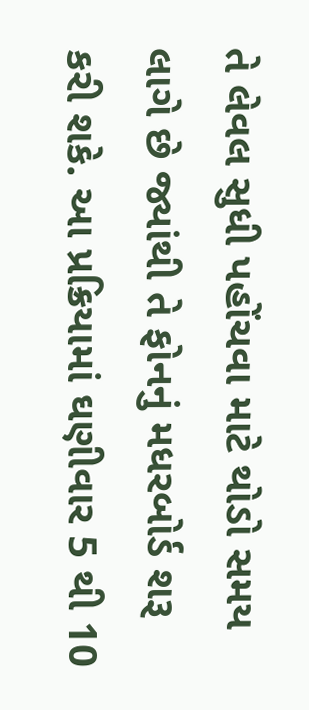તે લેવલ સુધી પહોંચવા માટે થોડો સમય લાગે છે જ્યાંથી તે ફોનનું મધરબોર્ડ શરૂ કરી શકે. આ પ્રક્રિયામાં ઘણીવાર 5 થી 10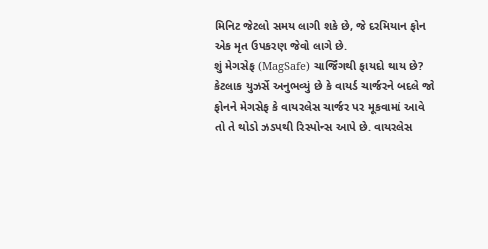મિનિટ જેટલો સમય લાગી શકે છે, જે દરમિયાન ફોન એક મૃત ઉપકરણ જેવો લાગે છે.
શું મેગસેફ (MagSafe) ચાર્જિંગથી ફાયદો થાય છે?
કેટલાક યુઝર્સે અનુભવ્યું છે કે વાયર્ડ ચાર્જરને બદલે જો ફોનને મેગસેફ કે વાયરલેસ ચાર્જર પર મૂકવામાં આવે તો તે થોડો ઝડપથી રિસ્પોન્સ આપે છે. વાયરલેસ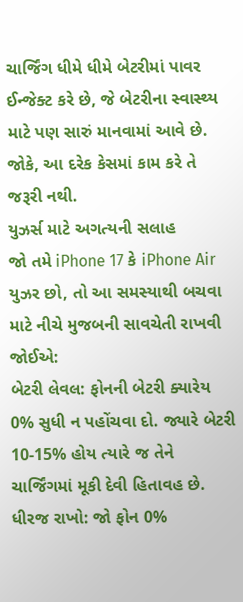ચાર્જિંગ ધીમે ધીમે બેટરીમાં પાવર ઈન્જેક્ટ કરે છે, જે બેટરીના સ્વાસ્થ્ય માટે પણ સારું માનવામાં આવે છે. જોકે, આ દરેક કેસમાં કામ કરે તે જરૂરી નથી.
યુઝર્સ માટે અગત્યની સલાહ
જો તમે iPhone 17 કે iPhone Air યુઝર છો, તો આ સમસ્યાથી બચવા માટે નીચે મુજબની સાવચેતી રાખવી જોઈએ:
બેટરી લેવલ: ફોનની બેટરી ક્યારેય 0% સુધી ન પહોંચવા દો. જ્યારે બેટરી 10-15% હોય ત્યારે જ તેને ચાર્જિંગમાં મૂકી દેવી હિતાવહ છે.
ધીરજ રાખો: જો ફોન 0%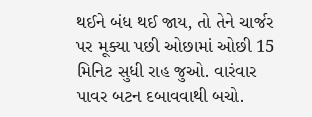થઈને બંધ થઈ જાય, તો તેને ચાર્જર પર મૂક્યા પછી ઓછામાં ઓછી 15 મિનિટ સુધી રાહ જુઓ. વારંવાર પાવર બટન દબાવવાથી બચો.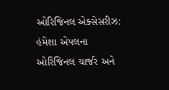ઓરિજિનલ એક્સેસરીઝ: હંમેશા એપલના ઓરિજિનલ ચાર્જર અને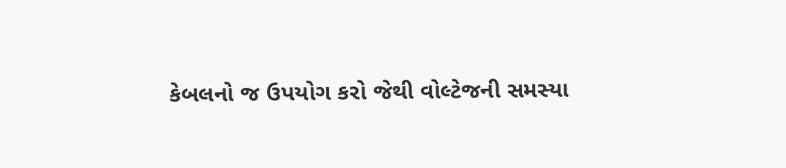કેબલનો જ ઉપયોગ કરો જેથી વોલ્ટેજની સમસ્યા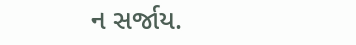ન સર્જાય.